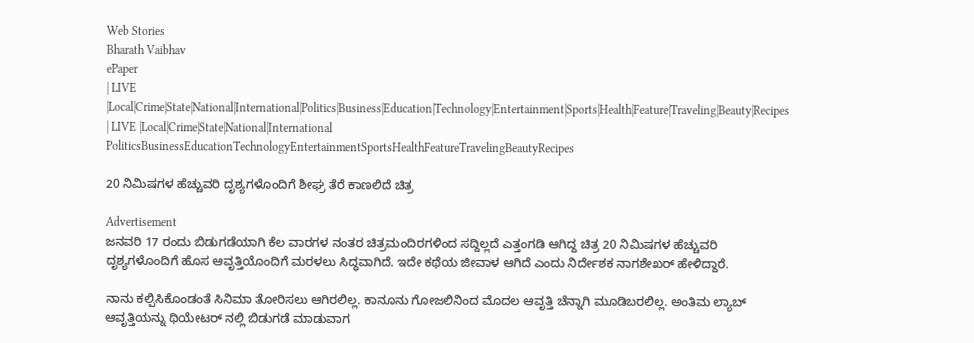Web Stories
Bharath Vaibhav
ePaper
| LIVE |Local|Crime|State|National|International|Politics|Business|Education|Technology|Entertainment|Sports|Health|Feature|Traveling|Beauty|Recipes
| LIVE |Local|Crime|State|National|International
PoliticsBusinessEducationTechnologyEntertainmentSportsHealthFeatureTravelingBeautyRecipes

20 ನಿಮಿಷಗಳ ಹೆಚ್ಚುವರಿ ದೃಶ್ಯಗಳೊಂದಿಗೆ ಶೀಘ್ರ ತೆರೆ ಕಾಣಲಿದೆ ಚಿತ್ರ

Advertisement
ಜನವರಿ 17 ರಂದು ಬಿಡುಗಡೆಯಾಗಿ ಕೆಲ ವಾರಗಳ ನಂತರ ಚಿತ್ರಮಂದಿರಗಳಿಂದ ಸದ್ದಿಲ್ಲದೆ ಎತ್ತಂಗಡಿ ಆಗಿದ್ದ ಚಿತ್ರ 20 ನಿಮಿಷಗಳ ಹೆಚ್ಚುವರಿ ದೃಶ್ಯಗಳೊಂದಿಗೆ ಹೊಸ ಆವೃತ್ತಿಯೊಂದಿಗೆ ಮರಳಲು ಸಿದ್ಧವಾಗಿದೆ. ಇದೇ ಕಥೆಯ ಜೀವಾಳ ಆಗಿದೆ ಎಂದು ನಿರ್ದೇಶಕ ನಾಗಶೇಖರ್ ಹೇಳಿದ್ದಾರೆ.

ನಾನು ಕಲ್ಪಿಸಿಕೊಂಡಂತೆ ಸಿನಿಮಾ ತೋರಿಸಲು ಆಗಿರಲಿಲ್ಲ. ಕಾನೂನು ಗೋಜಲಿನಿಂದ ಮೊದಲ ಆವೃತ್ತಿ ಚೆನ್ನಾಗಿ ಮೂಡಿಬರಲಿಲ್ಲ. ಅಂತಿಮ ಲ್ಯಾಬ್ ಆವೃತ್ತಿಯನ್ನು ಥಿಯೇಟರ್ ನಲ್ಲಿ ಬಿಡುಗಡೆ ಮಾಡುವಾಗ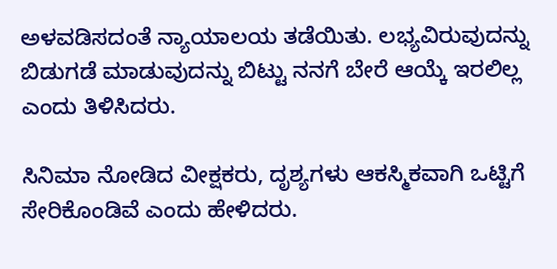ಅಳವಡಿಸದಂತೆ ನ್ಯಾಯಾಲಯ ತಡೆಯಿತು. ಲಭ್ಯವಿರುವುದನ್ನು ಬಿಡುಗಡೆ ಮಾಡುವುದನ್ನು ಬಿಟ್ಟು ನನಗೆ ಬೇರೆ ಆಯ್ಕೆ ಇರಲಿಲ್ಲ ಎಂದು ತಿಳಿಸಿದರು.

ಸಿನಿಮಾ ನೋಡಿದ ವೀಕ್ಷಕರು, ದೃಶ್ಯಗಳು ಆಕಸ್ಮಿಕವಾಗಿ ಒಟ್ಟಿಗೆ ಸೇರಿಕೊಂಡಿವೆ ಎಂದು ಹೇಳಿದರು.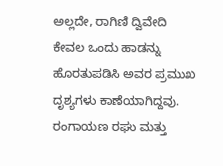ಅಲ್ಲದೇ, ರಾಗಿಣಿ ದ್ವಿವೇದಿ ಕೇವಲ ಒಂದು ಹಾಡನ್ನು ಹೊರತುಪಡಿಸಿ ಅವರ ಪ್ರಮುಖ ದೃಶ್ಯಗಳು ಕಾಣೆಯಾಗಿದ್ದವು. ರಂಗಾಯಣ ರಘು ಮತ್ತು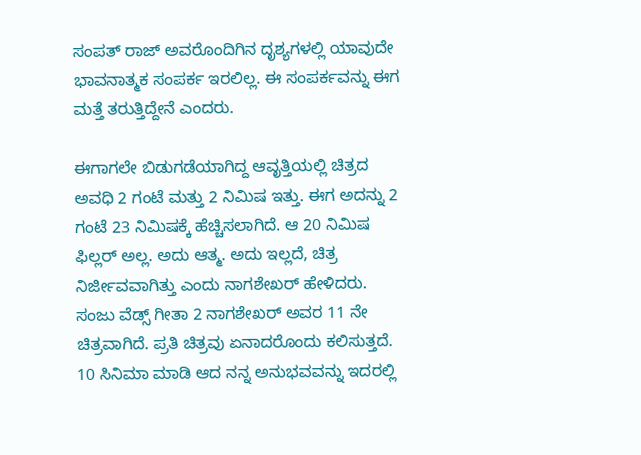ಸಂಪತ್ ರಾಜ್ ಅವರೊಂದಿಗಿನ ದೃಶ್ಯಗಳಲ್ಲಿ ಯಾವುದೇ ಭಾವನಾತ್ಮಕ ಸಂಪರ್ಕ ಇರಲಿಲ್ಲ. ಈ ಸಂಪರ್ಕವನ್ನು ಈಗ ಮತ್ತೆ ತರುತ್ತಿದ್ದೇನೆ ಎಂದರು.

ಈಗಾಗಲೇ ಬಿಡುಗಡೆಯಾಗಿದ್ದ ಆವೃತ್ತಿಯಲ್ಲಿ ಚಿತ್ರದ ಅವಧಿ 2 ಗಂಟೆ ಮತ್ತು 2 ನಿಮಿಷ ಇತ್ತು. ಈಗ ಅದನ್ನು 2 ಗಂಟೆ 23 ನಿಮಿಷಕ್ಕೆ ಹೆಚ್ಚಿಸಲಾಗಿದೆ. ಆ 20 ನಿಮಿಷ ಫಿಲ್ಲರ್ ಅಲ್ಲ. ಅದು ಆತ್ಮ. ಅದು ಇಲ್ಲದೆ, ಚಿತ್ರ ನಿರ್ಜೀವವಾಗಿತ್ತು ಎಂದು ನಾಗಶೇಖರ್ ಹೇಳಿದರು. ಸಂಜು ವೆಡ್ಸ್ ಗೀತಾ 2 ನಾಗಶೇಖರ್ ಅವರ 11 ನೇ ಚಿತ್ರವಾಗಿದೆ. ಪ್ರತಿ ಚಿತ್ರವು ಏನಾದರೊಂದು ಕಲಿಸುತ್ತದೆ. 10 ಸಿನಿಮಾ ಮಾಡಿ ಆದ ನನ್ನ ಅನುಭವವನ್ನು ಇದರಲ್ಲಿ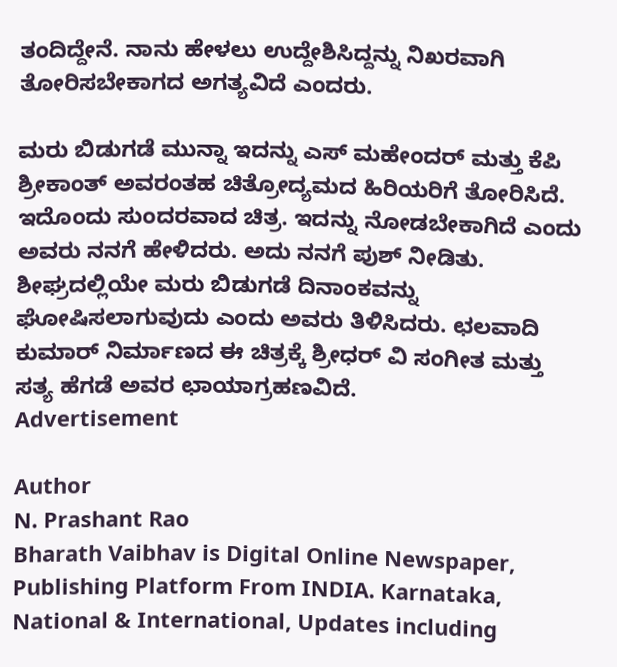ತಂದಿದ್ದೇನೆ. ನಾನು ಹೇಳಲು ಉದ್ದೇಶಿಸಿದ್ದನ್ನು ನಿಖರವಾಗಿ ತೋರಿಸಬೇಕಾಗದ ಅಗತ್ಯವಿದೆ ಎಂದರು.

ಮರು ಬಿಡುಗಡೆ ಮುನ್ನಾ ಇದನ್ನು ಎಸ್ ಮಹೇಂದರ್ ಮತ್ತು ಕೆಪಿ ಶ್ರೀಕಾಂತ್ ಅವರಂತಹ ಚಿತ್ರೋದ್ಯಮದ ಹಿರಿಯರಿಗೆ ತೋರಿಸಿದೆ. ಇದೊಂದು ಸುಂದರವಾದ ಚಿತ್ರ. ಇದನ್ನು ನೋಡಬೇಕಾಗಿದೆ ಎಂದು ಅವರು ನನಗೆ ಹೇಳಿದರು. ಅದು ನನಗೆ ಪುಶ್ ನೀಡಿತು. ಶೀಘ್ರದಲ್ಲಿಯೇ ಮರು ಬಿಡುಗಡೆ ದಿನಾಂಕವನ್ನು ಘೋಷಿಸಲಾಗುವುದು ಎಂದು ಅವರು ತಿಳಿಸಿದರು. ಛಲವಾದಿ ಕುಮಾರ್ ನಿರ್ಮಾಣದ ಈ ಚಿತ್ರಕ್ಕೆ ಶ್ರೀಧರ್ ವಿ ಸಂಗೀತ ಮತ್ತು ಸತ್ಯ ಹೆಗಡೆ ಅವರ ಛಾಯಾಗ್ರಹಣವಿದೆ.
Advertisement

Author
N. Prashant Rao
Bharath Vaibhav is Digital Online Newspaper, Publishing Platform From INDIA. Karnataka, National & International, Updates including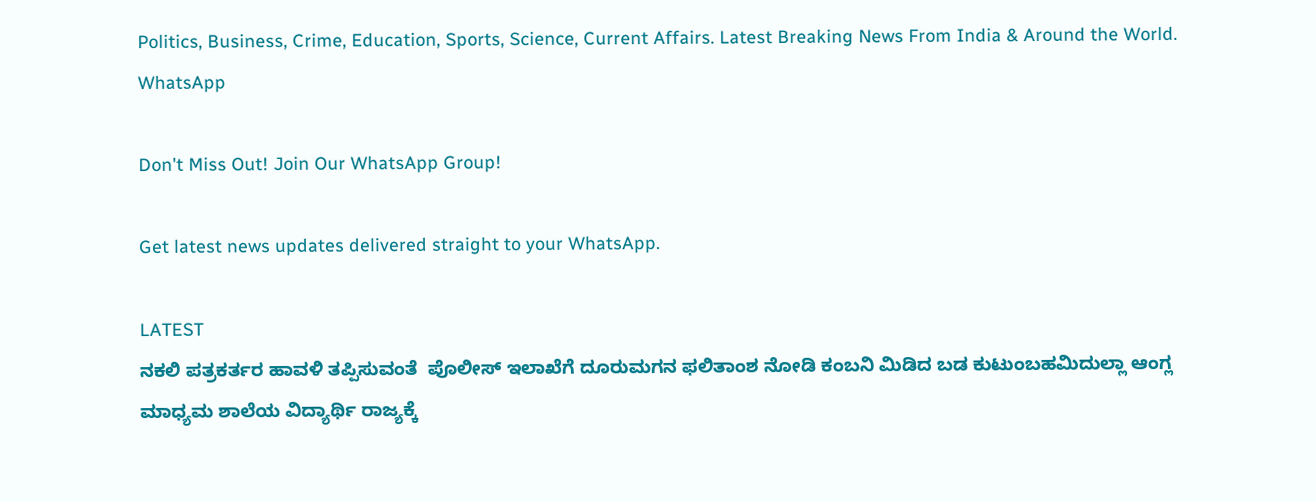Politics, Business, Crime, Education, Sports, Science, Current Affairs. Latest Breaking News From India & Around the World.
WhatsApp

Don't Miss Out! Join Our WhatsApp Group!

Get latest news updates delivered straight to your WhatsApp.

LATEST
ನಕಲಿ ಪತ್ರಕರ್ತರ ಹಾವಳಿ ತಪ್ಪಿಸುವಂತೆ  ಪೊಲೀಸ್ ಇಲಾಖೆಗೆ ದೂರುಮಗನ ಫಲಿತಾಂಶ ನೋಡಿ ಕಂಬನಿ ಮಿಡಿದ ಬಡ ಕುಟುಂಬಹಮಿದುಲ್ಲಾ ಆಂಗ್ಲ ಮಾಧ್ಯಮ ಶಾಲೆಯ ವಿದ್ಯಾರ್ಥಿ ರಾಜ್ಯಕ್ಕೆ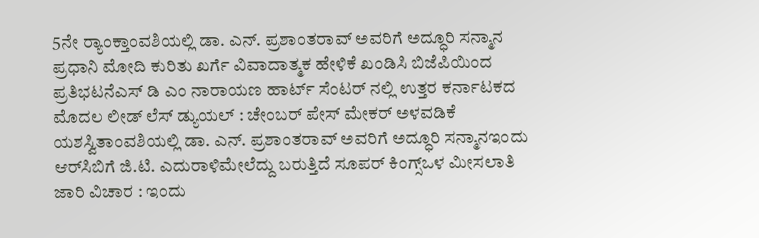5ನೇ ರ್‍ಯಾಂಕ್ತಾಂವಶಿಯಲ್ಲಿ ಡಾ. ಎನ್. ಪ್ರಶಾಂತರಾವ್ ಅವರಿಗೆ ಅದ್ಧೂರಿ ಸನ್ಮಾನ ಪ್ರಧಾನಿ ಮೋದಿ ಕುರಿತು ಖರ್ಗೆ ವಿವಾದಾತ್ಮಕ ಹೇಳಿಕೆ ಖಂಡಿಸಿ ಬಿಜೆಪಿಯಿಂದ ಪ್ರತಿಭಟನೆಎಸ್ ಡಿ ಎಂ ನಾರಾಯಣ ಹಾರ್ಟ್ ಸೆಂಟರ್ ನಲ್ಲಿ ಉತ್ತರ ಕರ್ನಾಟಕದ ಮೊದಲ ಲೀಡ್ ಲೆಸ್ ಡ್ಯುಯಲ್ : ಚೇಂಬರ್ ಪೇಸ್ ಮೇಕರ್ ಅಳವಡಿಕೆ ಯಶಸ್ವಿತಾಂವಶಿಯಲ್ಲಿ ಡಾ. ಎನ್. ಪ್ರಶಾಂತರಾವ್ ಅವರಿಗೆ ಅದ್ಧೂರಿ ಸನ್ಮಾನಇಂದು ಆರ್‌ಸಿಬಿಗೆ ಜಿ.ಟಿ. ಎದುರಾಳಿಮೇಲೆದ್ದು ಬರುತ್ತಿದೆ ಸೂಪರ್ ಕಿಂಗ್ಸ್ಒಳ ಮೀಸಲಾತಿ ಜಾರಿ ವಿಚಾರ : ಇಂದು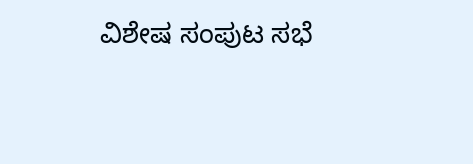ವಿಶೇಷ ಸಂಪುಟ ಸಭೆ